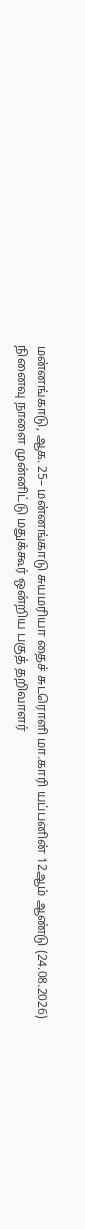மன்னங்காடு, ஆக. 25– மன்னங்காடு சுயமரியா தைச் சுடரொளி மா.காரி யப்பனின் 12ஆம் ஆண்டு (24.08.2026) நினைவு நாளை முன்னிட்டு மதுக்கூர் ஒன்றிய பகுத் தறிவாளர்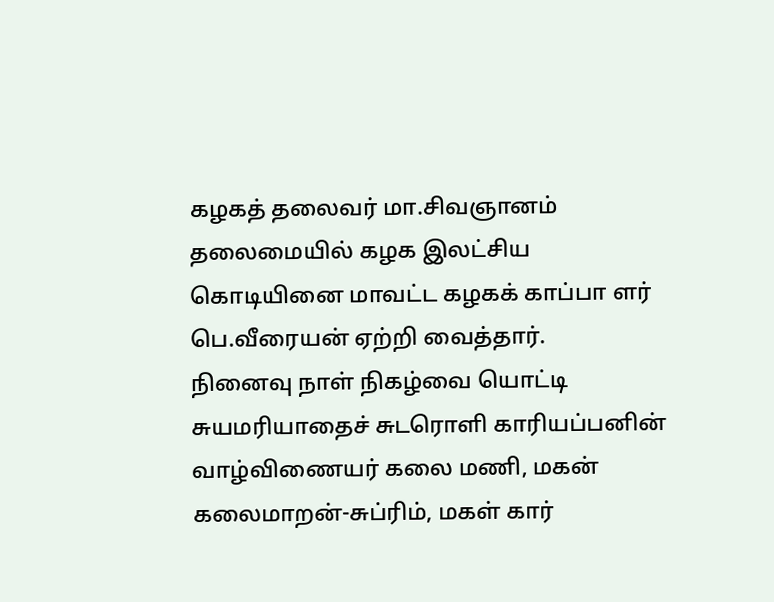கழகத் தலைவர் மா.சிவஞானம் தலைமையில் கழக இலட்சிய கொடியினை மாவட்ட கழகக் காப்பா ளர் பெ.வீரையன் ஏற்றி வைத்தார்.
நினைவு நாள் நிகழ்வை யொட்டி சுயமரியாதைச் சுடரொளி காரியப்பனின் வாழ்விணையர் கலை மணி, மகன் கலைமாறன்-சுப்ரிம், மகள் கார்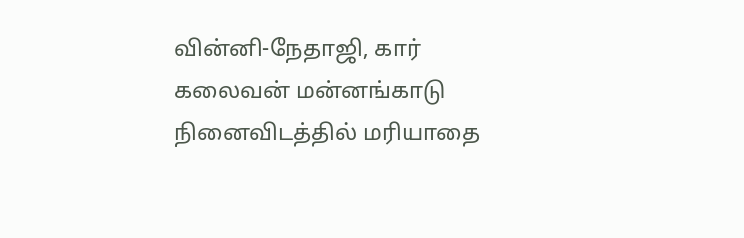வின்னி-நேதாஜி, கார் கலைவன் மன்னங்காடு நினைவிடத்தில் மரியாதை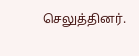செலுத்தினர்.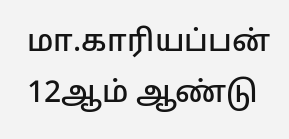மா.காரியப்பன் 12ஆம் ஆண்டு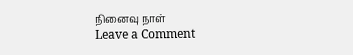நினைவு நாள்
Leave a Comment